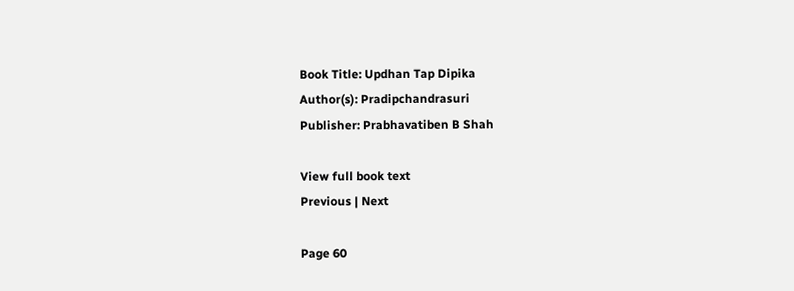Book Title: Updhan Tap Dipika
Author(s): Pradipchandrasuri
Publisher: Prabhavatiben B Shah

View full book text
Previous | Next

Page 60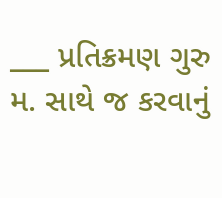___ પ્રતિક્રમણ ગુરુ મ. સાથે જ કરવાનું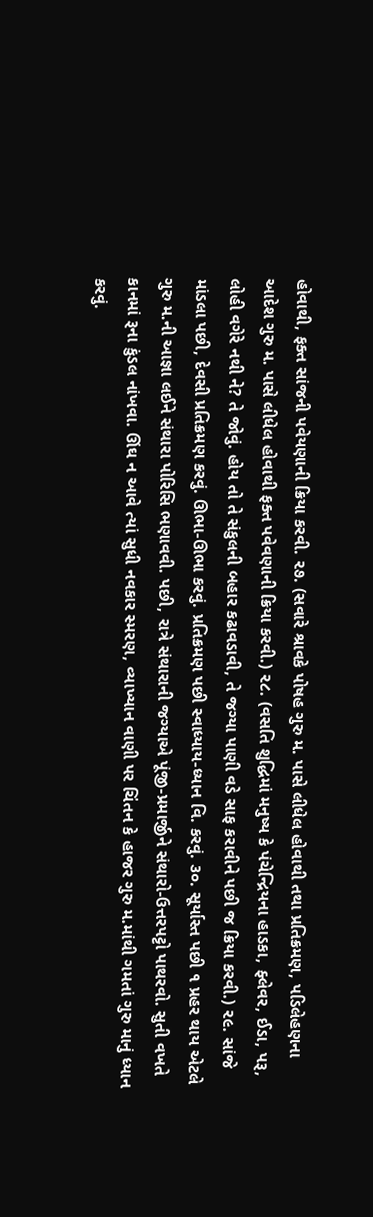હોવાથી, ફક્ત સાંજની પવેયણાની ક્રિયા કરવી. ૨૭. (સવારે શ્રાવકે પોષહ ગુરુ મ. પાસે લીધેલ હોવાથી તથા પ્રતિક્રમણ, પડિલેહણના આદેશ ગુરુ મ. પાસે લીધેલ હોવાથી ફક્ત પવેવણાની ક્રિયા કરવી.) ૨૮. (વસતિ શુદ્ધિમાં મનુષ્ય કે પંચેન્દ્રિયના હાડકા, ફ્લેવર, ઈડા, પરૂ, લોહી વગેરે નથી ને? તે જોવું. હોય તો તે સંકુલની બહાર કઢાવડાવી, તે જગ્યા પાણી વડે સાફ કરાવીને પછી જ ક્રિયા કરવી.) ૨૯. સાંજે માંડલા પછી, દેવસી પ્રતિક્રમણ કરવું. ઊભા-ઊભા કરવું. પ્રતિક્રમણ પછી સ્વાધ્યાય-ધ્યાન વિ. કરવું. ૩૦. સૂર્યાસ્ત પછી ૧ પ્રહર થાય એટલે ગુરુ મ.ની આજ્ઞા લઈને સંથારા પોરિસિ ભણાવવી. પછી, રાત્રે સંથારાની જગ્યાએ પૂંજી-પ્રમાર્જીને સંથારો-ઉત્તરપટ્ટો પાથરવો. સુતી વખતે કાનમાં રૂના કુંડલ નાંખવા. ઊંઘ ન આવે ત્યાં સુધી નવકાર સ્મરણ, વ્યાખ્યાન વાણી પર ચિંતન કે હાજર ગુરુ મ.માંથી ગમતાં ગુરુ માનું ધ્યાન કરવું.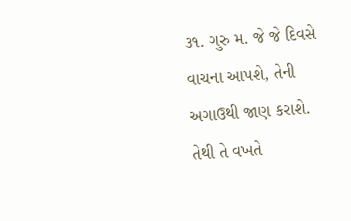૩૧. ગુરુ મ. જે જે દિવસે વાચના આપશે, તેની અગાઉથી જાણ કરાશે. તેથી તે વખતે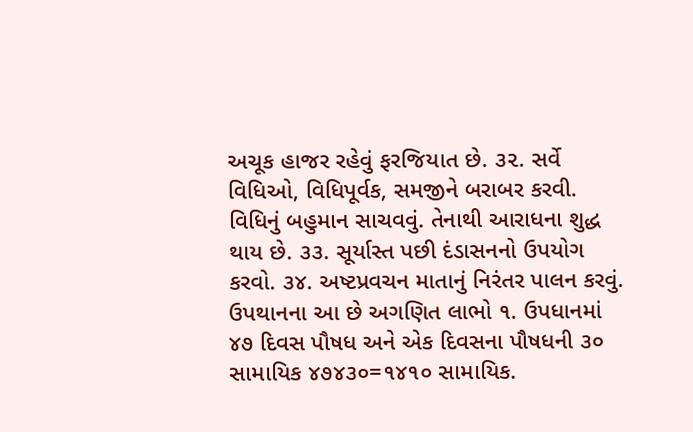અચૂક હાજર રહેવું ફરજિયાત છે. ૩૨. સર્વે વિધિઓ, વિધિપૂર્વક, સમજીને બરાબર કરવી. વિધિનું બહુમાન સાચવવું. તેનાથી આરાધના શુદ્ધ થાય છે. ૩૩. સૂર્યાસ્ત પછી દંડાસનનો ઉપયોગ કરવો. ૩૪. અષ્ટપ્રવચન માતાનું નિરંતર પાલન કરવું. ઉપથાનના આ છે અગણિત લાભો ૧. ઉપધાનમાં ૪૭ દિવસ પૌષધ અને એક દિવસના પૌષધની ૩૦ સામાયિક ૪૭૪૩૦=૧૪૧૦ સામાયિક.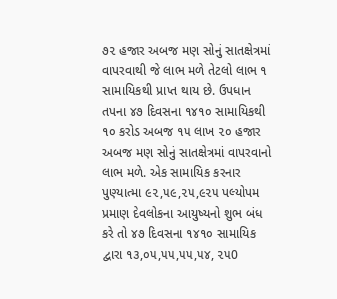૭૨ હજાર અબજ મણ સોનું સાતક્ષેત્રમાં વાપરવાથી જે લાભ મળે તેટલો લાભ ૧ સામાયિકથી પ્રાપ્ત થાય છે. ઉપધાન તપના ૪૭ દિવસના ૧૪૧૦ સામાયિકથી ૧૦ કરોડ અબજ ૧૫ લાખ ૨૦ હજાર અબજ મણ સોનું સાતક્ષેત્રમાં વાપરવાનો લાભ મળે. એક સામાયિક કરનાર પુણ્યાત્મા ૯૨,૫૯,૨૫,૯૨૫ પલ્યોપમ પ્રમાણ દેવલોકના આયુષ્યનો શુભ બંધ કરે તો ૪૭ દિવસના ૧૪૧૦ સામાયિક દ્વારા ૧૩,૦૫,૫૫,૫૫,૫૪, ૨૫0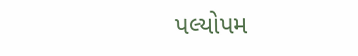પલ્યોપમ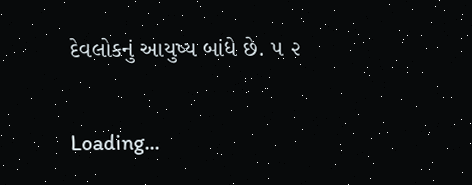દેવલોકનું આયુષ્ય બાંધે છે. ૫ ૨

Loading...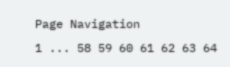Page Navigation
1 ... 58 59 60 61 62 63 64